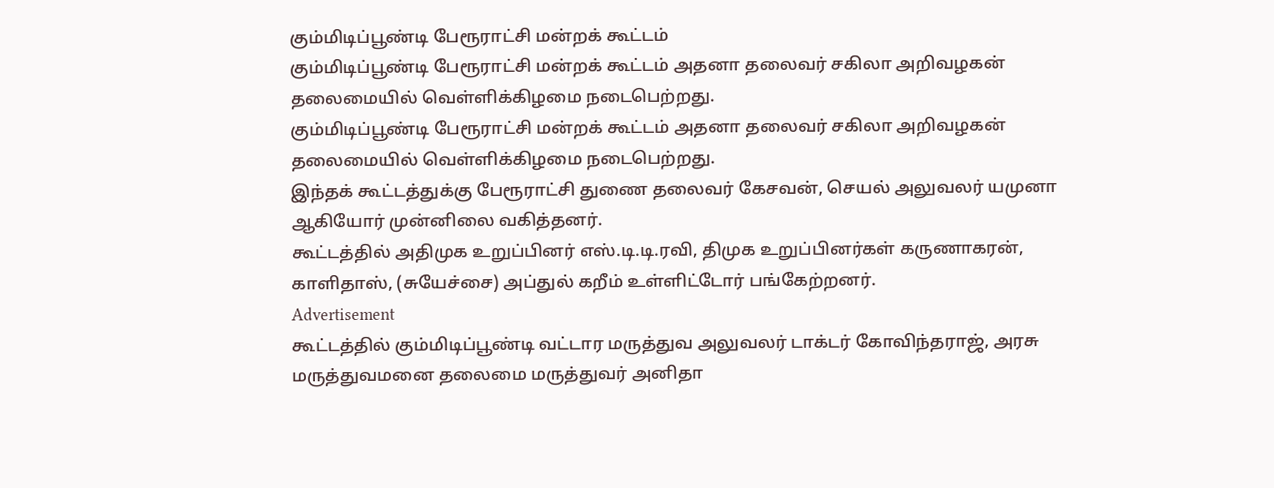கும்மிடிப்பூண்டி பேரூராட்சி மன்றக் கூட்டம்
கும்மிடிப்பூண்டி பேரூராட்சி மன்றக் கூட்டம் அதனா தலைவர் சகிலா அறிவழகன் தலைமையில் வெள்ளிக்கிழமை நடைபெற்றது.
கும்மிடிப்பூண்டி பேரூராட்சி மன்றக் கூட்டம் அதனா தலைவர் சகிலா அறிவழகன் தலைமையில் வெள்ளிக்கிழமை நடைபெற்றது.
இந்தக் கூட்டத்துக்கு பேரூராட்சி துணை தலைவர் கேசவன், செயல் அலுவலர் யமுனா ஆகியோர் முன்னிலை வகித்தனர்.
கூட்டத்தில் அதிமுக உறுப்பினர் எஸ்.டி.டி.ரவி, திமுக உறுப்பினர்கள் கருணாகரன், காளிதாஸ், (சுயேச்சை) அப்துல் கறீம் உள்ளிட்டோர் பங்கேற்றனர்.
Advertisement
கூட்டத்தில் கும்மிடிப்பூண்டி வட்டார மருத்துவ அலுவலர் டாக்டர் கோவிந்தராஜ், அரசு மருத்துவமனை தலைமை மருத்துவர் அனிதா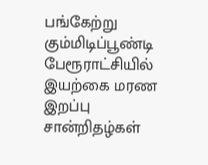பங்கேற்று கும்மிடிப்பூண்டி பேரூராட்சியில் இயற்கை மரண இறப்பு சான்றிதழ்கள்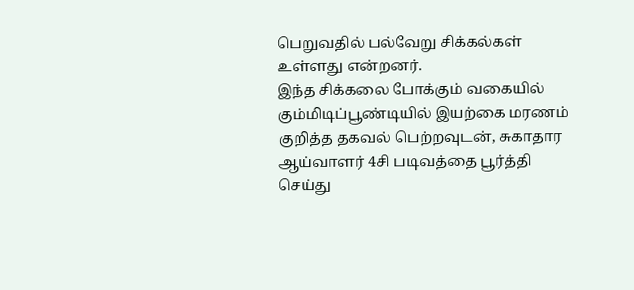பெறுவதில் பல்வேறு சிக்கல்கள் உள்ளது என்றனர்.
இந்த சிக்கலை போக்கும் வகையில் கும்மிடிப்பூண்டியில் இயற்கை மரணம் குறித்த தகவல் பெற்றவுடன், சுகாதார ஆய்வாளர் 4சி படிவத்தை பூர்த்தி செய்து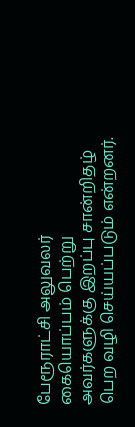பேரூராட்சி அலுவலர் கையொப்பம் பெற்று அவர்களுக்கு இறப்பு சான்றிதழ் பெற வழி செய்யப்படும் என்றனர்.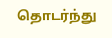தொடர்ந்து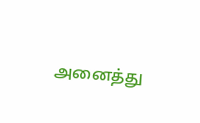அனைத்து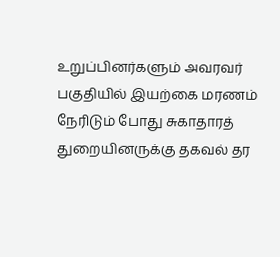உறுப்பினர்களும் அவரவர் பகுதியில் இயற்கை மரணம் நேரிடும் போது சுகாதாரத் துறையினருக்கு தகவல் தர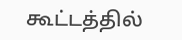கூட்டத்தில்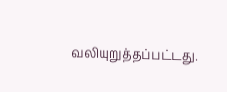வலியுறுத்தப்பட்டது.